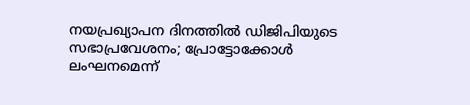നയപ്രഖ്യാപന ദിനത്തിൽ ഡിജിപിയുടെ സഭാപ്രവേശനം; പ്രോട്ടോക്കോൾ ലംഘനമെന്ന്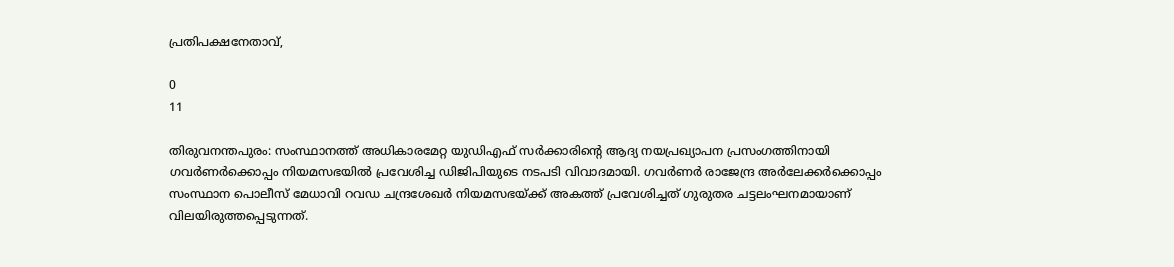പ്രതിപക്ഷനേതാവ്,

0
11

തിരുവനന്തപുരം: സംസ്ഥാനത്ത് അധികാരമേറ്റ യുഡിഎഫ് സർക്കാരിൻ്റെ ആദ്യ നയപ്രഖ്യാപന പ്രസംഗത്തിനായി ഗവർണർക്കൊപ്പം നിയമസഭയിൽ പ്രവേശിച്ച ഡിജിപിയുടെ നടപടി വിവാദമായി. ഗവർണർ രാജേന്ദ്ര അർലേക്കർക്കൊപ്പം സംസ്ഥാന പൊലീസ് മേധാവി റവഡ ചന്ദ്രശേഖർ നിയമസഭയ്ക്ക് അകത്ത് പ്രവേശിച്ചത് ഗുരുതര ചട്ടലംഘനമായാണ് വിലയിരുത്തപ്പെടുന്നത്.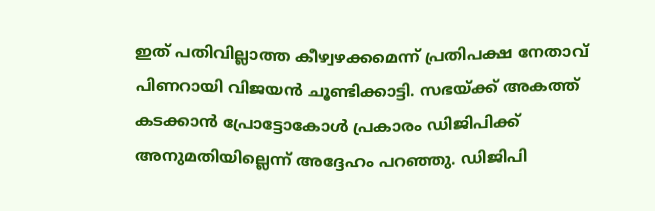ഇത് പതിവില്ലാത്ത കീഴ്വഴക്കമെന്ന് പ്രതിപക്ഷ നേതാവ് പിണറായി വിജയൻ ചൂണ്ടിക്കാട്ടി. സഭയ്ക്ക് അകത്ത് കടക്കാൻ പ്രോട്ടോകോൾ പ്രകാരം ഡിജിപിക്ക് അനുമതിയില്ലെന്ന് അദ്ദേഹം പറഞ്ഞു. ഡിജിപി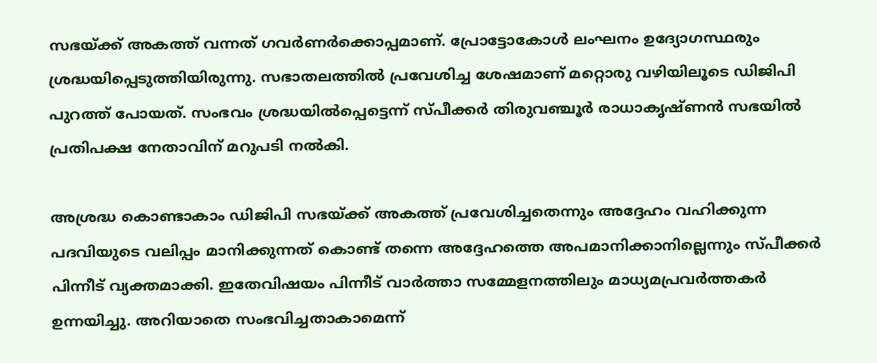സഭയ്ക്ക് അകത്ത് വന്നത് ഗവർണർക്കൊപ്പമാണ്. പ്രോട്ടോകോൾ ലംഘനം ഉദ്യോഗസ്ഥരും ശ്രദ്ധയിപ്പെടുത്തിയിരുന്നു. സഭാതലത്തിൽ പ്രവേശിച്ച ശേഷമാണ് മറ്റൊരു വഴിയിലൂടെ ഡിജിപി പുറത്ത് പോയത്. സംഭവം ശ്രദ്ധയിൽപ്പെട്ടെന്ന് സ്‌പീക്കർ തിരുവഞ്ചൂർ രാധാകൃഷ്‌ണൻ സഭയിൽ പ്രതിപക്ഷ നേതാവിന് മറുപടി നൽകി.

അശ്രദ്ധ കൊണ്ടാകാം ഡിജിപി സഭയ്ക്ക് അകത്ത് പ്രവേശിച്ചതെന്നും അദ്ദേഹം വഹിക്കുന്ന പദവിയുടെ വലിപ്പം മാനിക്കുന്നത് കൊണ്ട് തന്നെ അദ്ദേഹത്തെ അപമാനിക്കാനില്ലെന്നും സ്‌പീക്കർ പിന്നീട് വ്യക്തമാക്കി. ഇതേവിഷയം പിന്നീട് വാർത്താ സമ്മേളനത്തിലും മാധ്യമപ്രവർത്തകർ ഉന്നയിച്ചു. അറിയാതെ സംഭവിച്ചതാകാമെന്ന്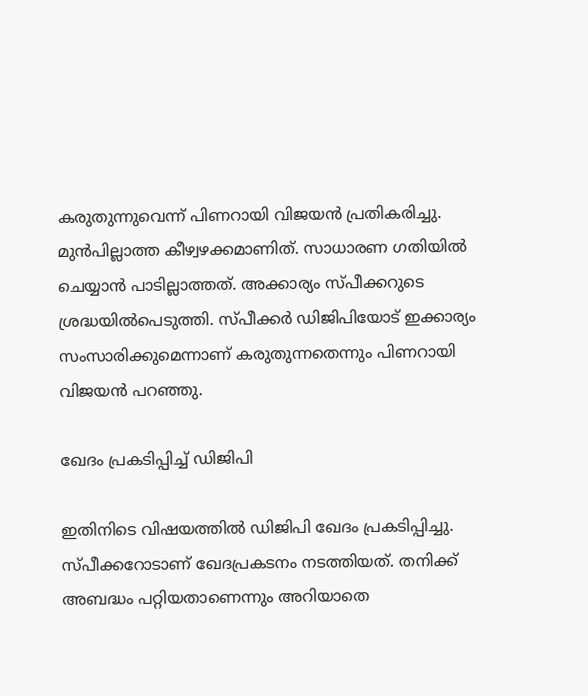കരുതുന്നുവെന്ന് പിണറായി വിജയൻ പ്രതികരിച്ചു. മുൻപില്ലാത്ത കീഴ്വഴക്കമാണിത്. സാധാരണ ഗതിയിൽ ചെയ്യാൻ പാടില്ലാത്തത്. അക്കാര്യം സ്‌പീക്കറുടെ ശ്രദ്ധയിൽപെടുത്തി. സ്‌പീക്കർ ഡിജിപിയോട് ഇക്കാര്യം സംസാരിക്കുമെന്നാണ് കരുതുന്നതെന്നും പിണറായി വിജയൻ പറഞ്ഞു.

ഖേദം പ്രകടിപ്പിച്ച് ഡിജിപി

ഇതിനിടെ വിഷയത്തിൽ ഡിജിപി ഖേദം പ്രകടിപ്പിച്ചു. സ്‌പീക്കറോടാണ് ഖേദപ്രകടനം നടത്തിയത്. തനിക്ക് അബദ്ധം പറ്റിയതാണെന്നും അറിയാതെ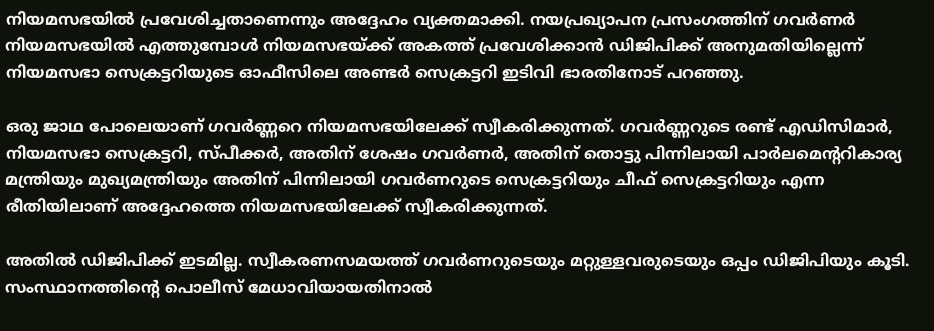നിയമസഭയിൽ പ്രവേശിച്ചതാണെന്നും അദ്ദേഹം വ്യക്തമാക്കി. നയപ്രഖ്യാപന പ്രസംഗത്തിന് ഗവർണർ നിയമസഭയിൽ എത്തുമ്പോൾ നിയമസഭയ്ക്ക് അകത്ത് പ്രവേശിക്കാൻ ഡിജിപിക്ക് അനുമതിയില്ലെന്ന് നിയമസഭാ സെക്രട്ടറിയുടെ ഓഫീസിലെ അണ്ടർ സെക്രട്ടറി ഇടിവി ഭാരതിനോട് പറഞ്ഞു.

ഒരു ജാഥ പോലെയാണ് ഗവർണ്ണറെ നിയമസഭയിലേക്ക് സ്വീകരിക്കുന്നത്. ഗവർണ്ണറുടെ രണ്ട് എഡിസിമാർ, നിയമസഭാ സെക്രട്ടറി, സ്‌പീക്കർ, അതിന് ശേഷം ഗവർണർ, അതിന് തൊട്ടു പിന്നിലായി പാർലമെൻ്ററികാര്യ മന്ത്രിയും മുഖ്യമന്ത്രിയും അതിന് പിന്നിലായി ഗവർണറുടെ സെക്രട്ടറിയും ചീഫ് സെക്രട്ടറിയും എന്ന രീതിയിലാണ് അദ്ദേഹത്തെ നിയമസഭയിലേക്ക് സ്വീകരിക്കുന്നത്.

അതിൽ ഡിജിപിക്ക് ഇടമില്ല. സ്വീകരണസമയത്ത് ഗവർണറുടെയും മറ്റുള്ളവരുടെയും ഒപ്പം ഡിജിപിയും കൂടി. സംസ്ഥാനത്തിൻ്റെ പൊലീസ് മേധാവിയായതിനാൽ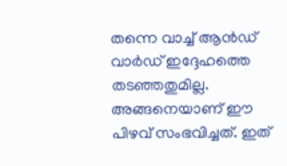തന്നെ വാച്ച് ആൻഡ് വാർഡ് ഇദ്ദേഹത്തെ തടഞ്ഞതുമില്ല. അങ്ങനെയാണ് ഈ പിഴവ് സംഭവിച്ചത്. ഇത്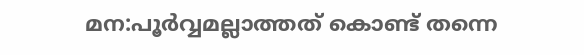മന:പൂർവ്വമല്ലാത്തത് കൊണ്ട് തന്നെ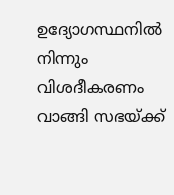ഉദ്യോഗസ്ഥനിൽ നിന്നും വിശദീകരണം വാങ്ങി സഭയ്ക്ക്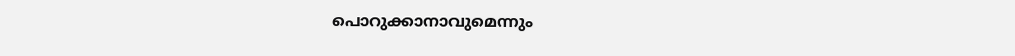പൊറുക്കാനാവുമെന്നും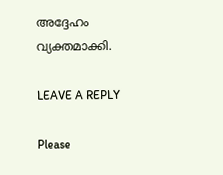അദ്ദേഹം വ്യക്തമാക്കി.

LEAVE A REPLY

Please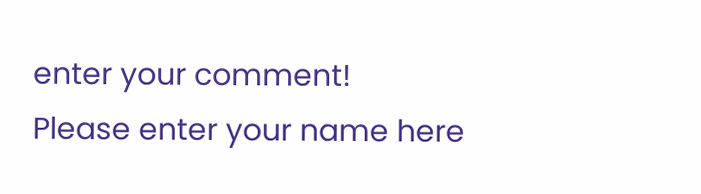enter your comment!
Please enter your name here